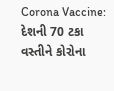Corona Vaccine: દેશની 70 ટકા વસ્તીને કોરોના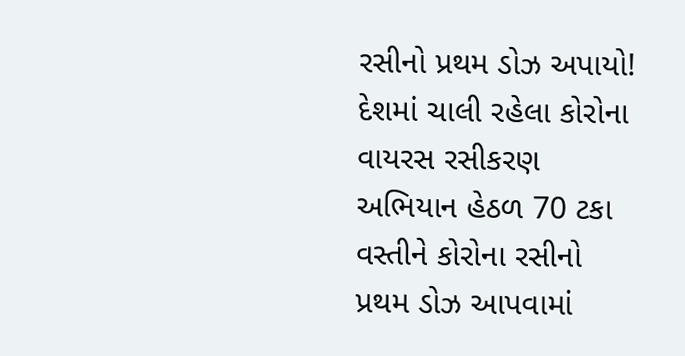રસીનો પ્રથમ ડોઝ અપાયો!
દેશમાં ચાલી રહેલા કોરોના વાયરસ રસીકરણ અભિયાન હેઠળ 70 ટકા વસ્તીને કોરોના રસીનો પ્રથમ ડોઝ આપવામાં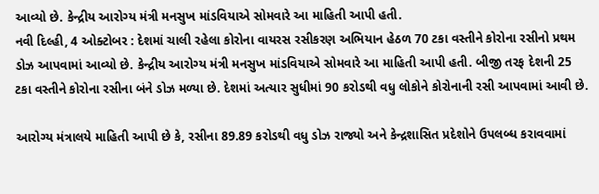આવ્યો છે. કેન્દ્રીય આરોગ્ય મંત્રી મનસુખ માંડવિયાએ સોમવારે આ માહિતી આપી હતી.
નવી દિલ્હી, 4 ઓક્ટોબર : દેશમાં ચાલી રહેલા કોરોના વાયરસ રસીકરણ અભિયાન હેઠળ 70 ટકા વસ્તીને કોરોના રસીનો પ્રથમ ડોઝ આપવામાં આવ્યો છે. કેન્દ્રીય આરોગ્ય મંત્રી મનસુખ માંડવિયાએ સોમવારે આ માહિતી આપી હતી. બીજી તરફ દેશની 25 ટકા વસ્તીને કોરોના રસીના બંને ડોઝ મળ્યા છે. દેશમાં અત્યાર સુધીમાં 90 કરોડથી વધુ લોકોને કોરોનાની રસી આપવામાં આવી છે.

આરોગ્ય મંત્રાલયે માહિતી આપી છે કે, રસીના 89.89 કરોડથી વધુ ડોઝ રાજ્યો અને કેન્દ્રશાસિત પ્રદેશોને ઉપલબ્ધ કરાવવામાં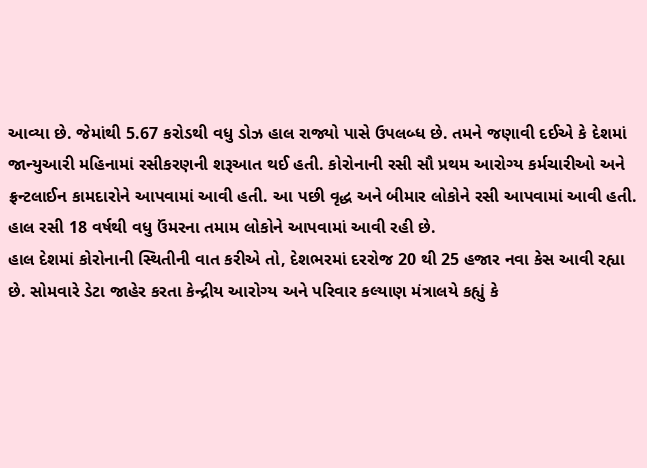આવ્યા છે. જેમાંથી 5.67 કરોડથી વધુ ડોઝ હાલ રાજ્યો પાસે ઉપલબ્ધ છે. તમને જણાવી દઈએ કે દેશમાં જાન્યુઆરી મહિનામાં રસીકરણની શરૂઆત થઈ હતી. કોરોનાની રસી સૌ પ્રથમ આરોગ્ય કર્મચારીઓ અને ફ્રન્ટલાઈન કામદારોને આપવામાં આવી હતી. આ પછી વૃદ્ધ અને બીમાર લોકોને રસી આપવામાં આવી હતી. હાલ રસી 18 વર્ષથી વધુ ઉંમરના તમામ લોકોને આપવામાં આવી રહી છે.
હાલ દેશમાં કોરોનાની સ્થિતીની વાત કરીએ તો, દેશભરમાં દરરોજ 20 થી 25 હજાર નવા કેસ આવી રહ્યા છે. સોમવારે ડેટા જાહેર કરતા કેન્દ્રીય આરોગ્ય અને પરિવાર કલ્યાણ મંત્રાલયે કહ્યું કે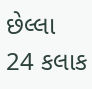છેલ્લા 24 કલાક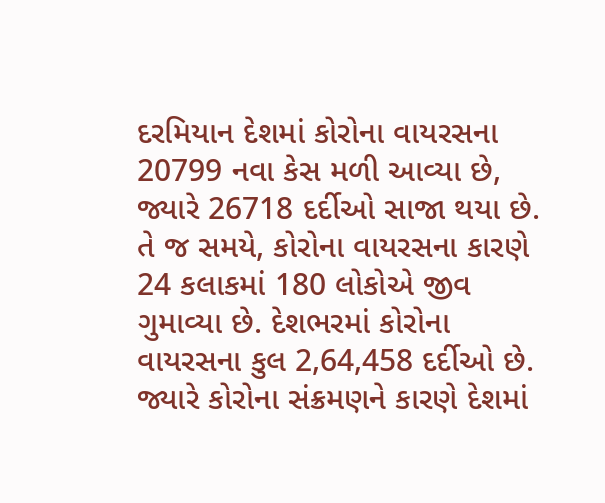દરમિયાન દેશમાં કોરોના વાયરસના 20799 નવા કેસ મળી આવ્યા છે, જ્યારે 26718 દર્દીઓ સાજા થયા છે. તે જ સમયે, કોરોના વાયરસના કારણે 24 કલાકમાં 180 લોકોએ જીવ ગુમાવ્યા છે. દેશભરમાં કોરોના વાયરસના કુલ 2,64,458 દર્દીઓ છે. જ્યારે કોરોના સંક્રમણને કારણે દેશમાં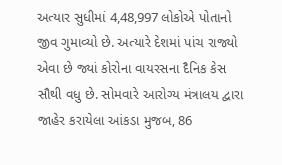અત્યાર સુધીમાં 4,48,997 લોકોએ પોતાનો જીવ ગુમાવ્યો છે. અત્યારે દેશમાં પાંચ રાજ્યો એવા છે જ્યાં કોરોના વાયરસના દૈનિક કેસ સૌથી વધુ છે. સોમવારે આરોગ્ય મંત્રાલય દ્વારા જાહેર કરાયેલા આંકડા મુજબ, 86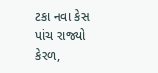ટકા નવા કેસ પાંચ રાજ્યો કેરળ,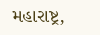મહારાષ્ટ્ર,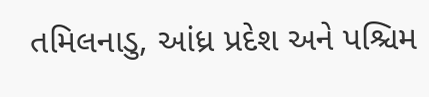તમિલનાડુ, આંધ્ર પ્રદેશ અને પશ્ચિમ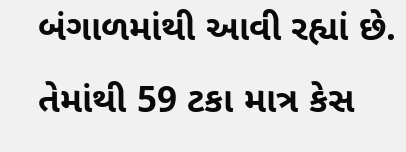બંગાળમાંથી આવી રહ્યાં છે. તેમાંથી 59 ટકા માત્ર કેસ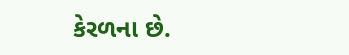કેરળના છે.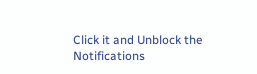Click it and Unblock the Notifications